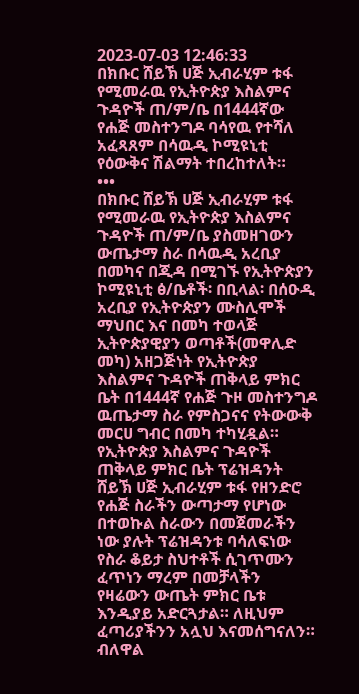2023-07-03 12:46:33
በክቡር ሸይኽ ሀጅ ኢብራሂም ቱፋ የሚመራዉ የኢትዮጵያ እስልምና ጉዳዮች ጠ/ም/ቤ በ1444ኛው የሐጅ መስተንግዶ ባሳየዉ የተሻለ አፈጻጸም በሳዉዲ ኮሚዩኒቲ የዕውቅና ሽልማት ተበረከተለት።
•••
በክቡር ሸይኽ ሀጅ ኢብራሂም ቱፋ የሚመራዉ የኢትዮጵያ እስልምና ጉዳዮች ጠ/ም/ቤ ያስመዘገውን ውጤታማ ስራ በሳዉዲ አረቢያ በመካና በጂዳ በሚገኙ የኢትዮጵያን ኮሚዩኒቲ ፅ/ቤቶች፡ በቢላል፡ በሰዑዲ አረቢያ የኢትዮጵያን ሙስሊሞች ማህበር እና በመካ ተወላጅ ኢትዮጵያዊያን ወጣቶች(መዋሊድ መካ) አዘጋጅነት የኢትዮጵያ እስልምና ጉዳዮች ጠቅላይ ምክር ቤት በ1444ኛ የሐጅ ጉዞ መስተንግዶ ዉጤታማ ስራ የምስጋናና የትውውቅ መርሀ ግብር በመካ ተካሂዷል።
የኢትዮጵያ እስልምና ጉዳዮች ጠቅላይ ምክር ቤት ፕሬዝዳንት ሸይኽ ሀጅ ኢብራሂም ቱፋ የዘንድሮ የሐጅ ስራችን ውጣታማ የሆነው በተወኩል ስራውን በመጀመራችን ነው ያሉት ፕሬዝዳንቱ ባሳለፍነው የስራ ቆይታ ስህተቶች ሲገጥሙን ፈጥነን ማረም በመቻላችን የዛሬውን ውጤት ምክር ቤቱ እንዲያይ አድርጓታል። ለዚህም ፈጣሪያችንን አሏህ እናመሰግናለን። ብለዋል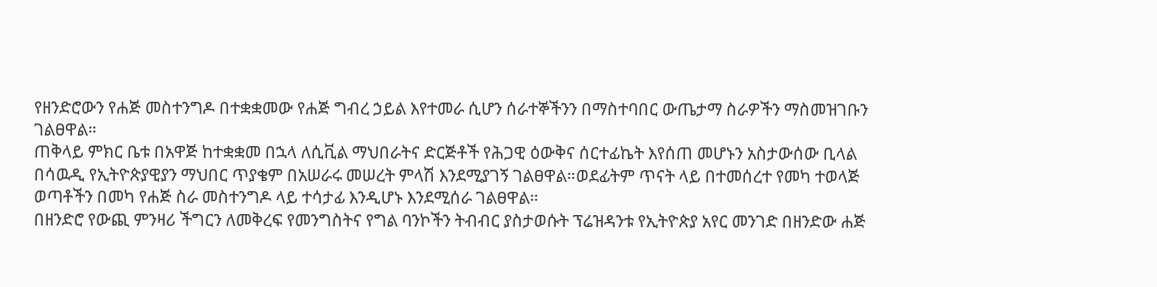የዘንድሮውን የሐጅ መስተንግዶ በተቋቋመው የሐጅ ግብረ ኃይል እየተመራ ሲሆን ሰራተኞችንን በማስተባበር ውጤታማ ስራዎችን ማስመዝገቡን ገልፀዋል።
ጠቅላይ ምክር ቤቱ በአዋጅ ከተቋቋመ በኋላ ለሲቪል ማህበራትና ድርጅቶች የሕጋዊ ዕውቅና ሰርተፊኬት እየሰጠ መሆኑን አስታውሰው ቢላል በሳዉዲ የኢትዮጵያዊያን ማህበር ጥያቄም በአሠራሩ መሠረት ምላሽ እንደሚያገኝ ገልፀዋል።ወደፊትም ጥናት ላይ በተመሰረተ የመካ ተወላጅ ወጣቶችን በመካ የሐጅ ስራ መስተንግዶ ላይ ተሳታፊ እንዲሆኑ እንደሚሰራ ገልፀዋል።
በዘንድሮ የውጪ ምንዛሪ ችግርን ለመቅረፍ የመንግስትና የግል ባንኮችን ትብብር ያስታወሱት ፕሬዝዳንቱ የኢትዮጵያ አየር መንገድ በዘንድው ሐጅ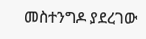መስተንግዶ ያደረገው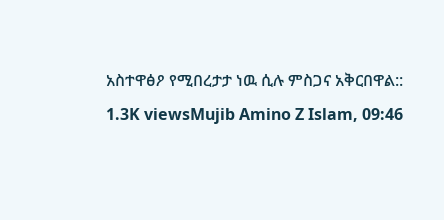አስተዋፅዖ የሚበረታታ ነዉ ሲሉ ምስጋና አቅርበዋል::
1.3K viewsMujib Amino Z Islam, 09:46